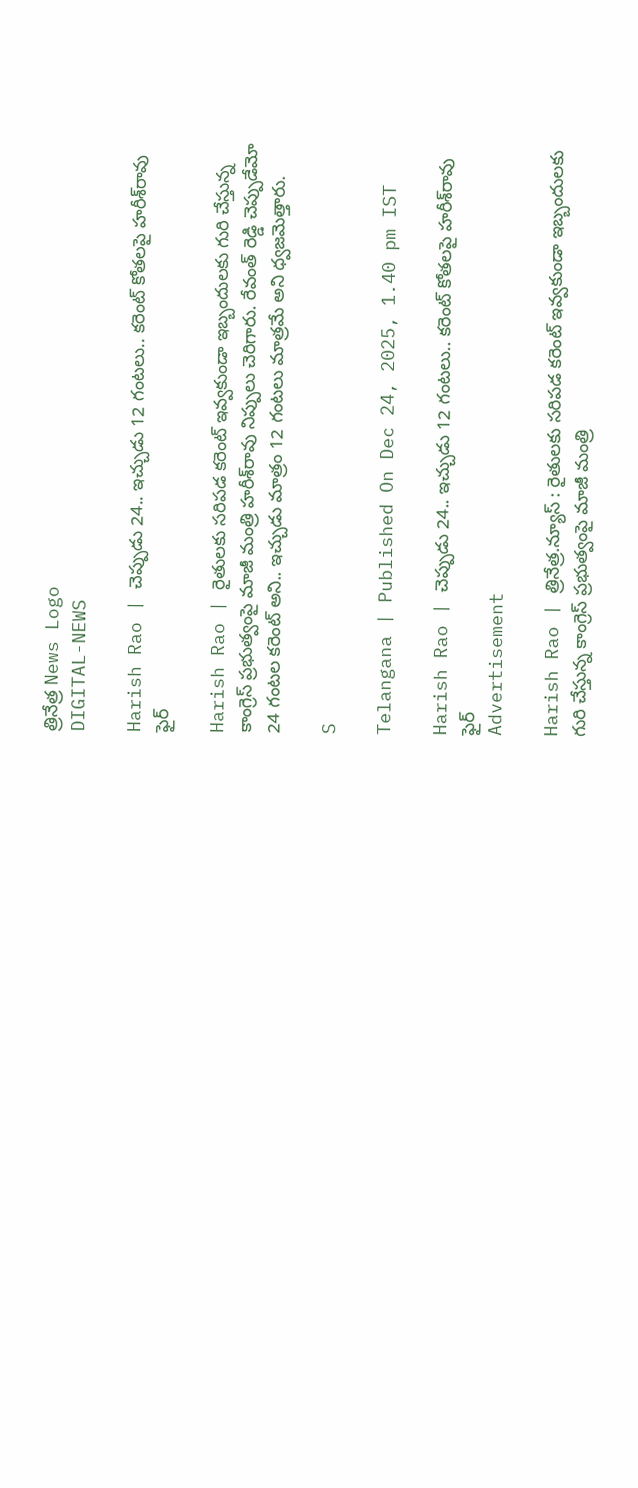త్రినేత్ర News Logo
DIGITAL-NEWS

Harish Rao | చెప్పుడు 24.. ఇచ్చుడు 12 గంట‌లు.. క‌రెంట్ కోత‌ల‌పై హ‌రీశ్‌రావు ఫైర్

Harish Rao | రైతుల‌కు స‌రిప‌డ క‌రెంట్ ఇవ్వ‌కుండా ఇబ్బందుల‌కు గురి చేస్తున్న కాంగ్రెస్ ప్ర‌భుత్వంపై మాజీ మంత్రి హ‌రీశ్‌రావు నిప్పులు చెరిగారు. రేవంత్ రెడ్డి చెప్పుడేమో 24 గంట‌ల క‌రెంట్ అని.. ఇచ్చుడు మాత్రం 12 గంట‌లు మాత్ర‌మే అని ధ్వ‌జ‌మెత్తారు.

S

Telangana | Published On Dec 24, 2025, 1.40 pm IST

Harish Rao | చెప్పుడు 24.. ఇచ్చుడు 12 గంట‌లు.. క‌రెంట్ కోత‌ల‌పై హ‌రీశ్‌రావు ఫైర్
Advertisement

Harish Rao | త్రినేత్ర‌.న్యూస్ : రైతుల‌కు స‌రిప‌డ క‌రెంట్ ఇవ్వ‌కుండా ఇబ్బందుల‌కు గురి చేస్తున్న కాంగ్రెస్ ప్ర‌భుత్వంపై మాజీ మంత్రి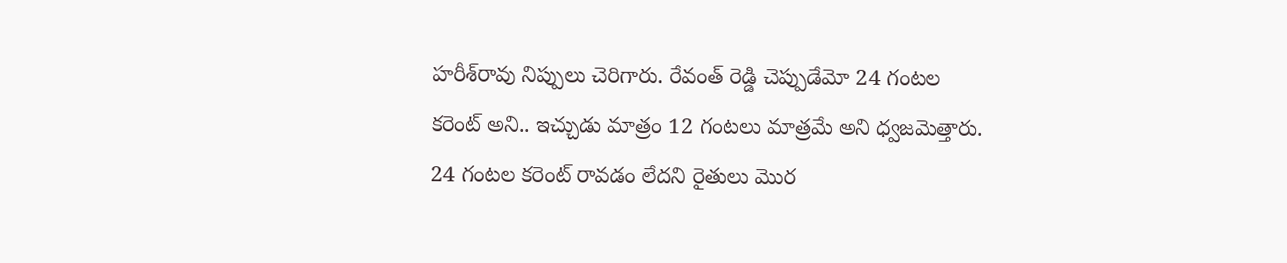హ‌రీశ్‌రావు నిప్పులు చెరిగారు. రేవంత్ రెడ్డి చెప్పుడేమో 24 గంట‌ల క‌రెంట్ అని.. ఇచ్చుడు మాత్రం 12 గంట‌లు మాత్ర‌మే అని ధ్వ‌జ‌మెత్తారు. 24 గంటల కరెంట్ రావడం లేదని రైతులు మొర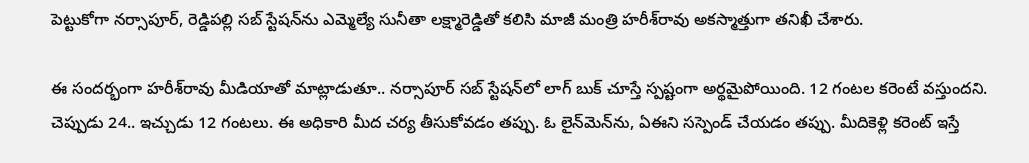పెట్టుకోగా నర్సాపూర్, రెడ్డిపల్లి సబ్ స్టేషన్‌ను ఎమ్మెల్యే సునీతా ల‌క్ష్మారెడ్డితో క‌లిసి మాజీ మంత్రి హ‌రీశ్‌రావు అకస్మాత్తుగా తనిఖీ చేశారు.

ఈ సంద‌ర్భంగా హ‌రీశ్‌రావు మీడియాతో మాట్లాడుతూ.. న‌ర్సాపూర్ స‌బ్ స్టేష‌న్‌లో లాగ్ బుక్ చూస్తే స్ప‌ష్టంగా అర్థ‌మైపోయింది. 12 గంట‌ల క‌రెంటే వ‌స్తుంద‌ని. చెప్పుడు 24.. ఇచ్చుడు 12 గంట‌లు. ఈ అధికారి మీద చ‌ర్య తీసుకోవ‌డం త‌ప్పు. ఓ లైన్‌మెన్‌ను, ఏఈని స‌స్పెండ్ చేయ‌డం త‌ప్పు. మీదికెళ్లి క‌రెంట్ ఇస్తే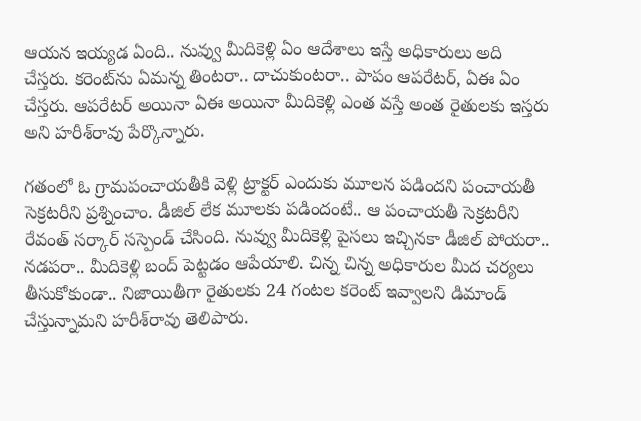ఆయ‌న ఇయ్య‌డ ఏంది.. నువ్వు మీదికెళ్లి ఏం ఆదేశాలు ఇస్తే అధికారులు అది చేస్త‌రు. క‌రెంట్‌ను ఏమ‌న్న తింట‌రా.. దాచుకుంట‌రా.. పాపం ఆప‌రేట‌ర్, ఏఈ ఏం చేస్త‌రు. ఆప‌రేట‌ర్ అయినా ఏఈ అయినా మీదికెళ్లి ఎంత వ‌స్తే అంత రైతుల‌కు ఇస్త‌రు అని హ‌రీశ్‌రావు పేర్కొన్నారు.

గ‌తంలో ఓ గ్రామ‌పంచాయ‌తీకి వెళ్లి ట్రాక్ట‌ర్ ఎందుకు మూల‌న ప‌డింద‌ని పంచాయ‌తీ సెక్ర‌ట‌రీని ప్ర‌శ్నించాం. డీజిల్ లేక మూల‌కు ప‌డిందంటే.. ఆ పంచాయ‌తీ సెక్ర‌ట‌రీని రేవంత్ స‌ర్కార్ సస్పెండ్ చేసింది. నువ్వు మీదికెళ్లి పైస‌లు ఇచ్చిన‌కా డీజిల్ పోయ‌రా.. న‌డ‌ప‌రా.. మీదికెళ్లి బంద్ పెట్ట‌డం ఆపేయాలి. చిన్న చిన్న అధికారుల మీద చ‌ర్య‌లు తీసుకోకుండా.. నిజాయితీగా రైతుల‌కు 24 గంట‌ల క‌రెంట్ ఇవ్వాల‌ని డిమాండ్ చేస్తున్నామ‌ని హ‌రీశ్‌రావు తెలిపారు.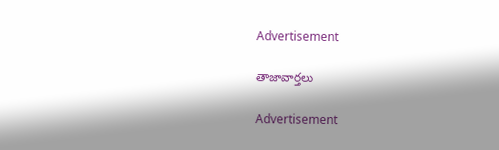Advertisement

తాజావార్తలు

Advertisement